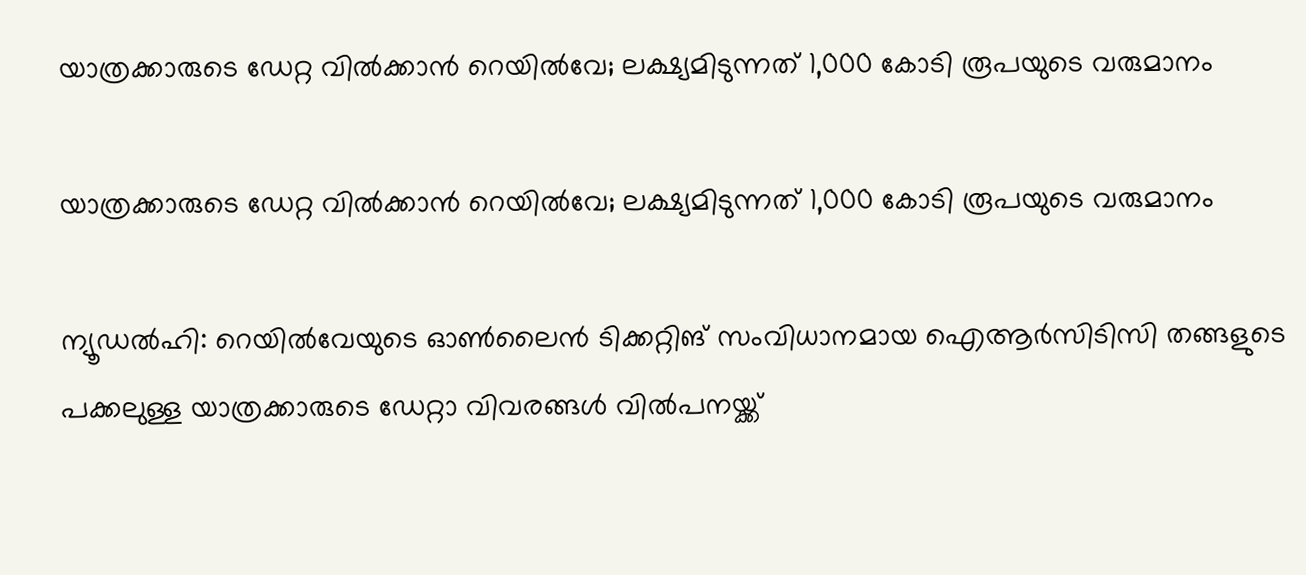യാത്രക്കാരുടെ ഡേറ്റ വില്‍ക്കാന്‍ റെയില്‍വേ; ലക്ഷ്യമിടുന്നത് 1,000 കോടി രൂപയുടെ വരുമാനം

യാത്രക്കാരുടെ ഡേറ്റ വില്‍ക്കാന്‍ റെയില്‍വേ; ലക്ഷ്യമിടുന്നത് 1,000 കോടി രൂപയുടെ വരുമാനം

ന്യൂഡല്‍ഹി: റെയില്‍വേയുടെ ഓണ്‍ലൈന്‍ ടിക്കറ്റിങ് സംവിധാനമായ ഐആര്‍സിടിസി തങ്ങളുടെ പക്കലുള്ള യാത്രക്കാരുടെ ഡേറ്റാ വിവരങ്ങള്‍ വില്‍പനയ്ക്ക്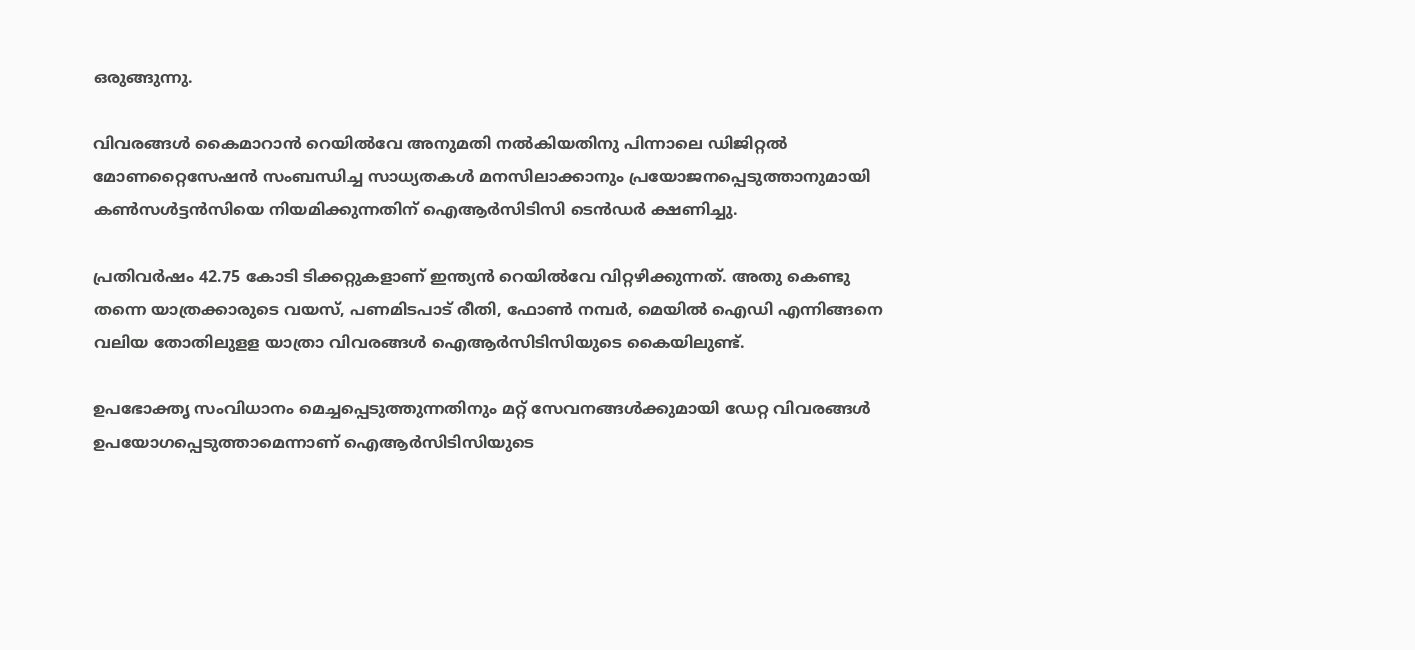ഒരുങ്ങുന്നു.

വിവരങ്ങള്‍ കൈമാറാന്‍ റെയില്‍വേ അനുമതി നല്‍കിയതിനു പിന്നാലെ ഡിജിറ്റല്‍ മോണറ്റൈസേഷന്‍ സംബന്ധിച്ച സാധ്യതകള്‍ മനസിലാക്കാനും പ്രയോജനപ്പെടുത്താനുമായി കണ്‍സള്‍ട്ടന്‍സിയെ നിയമിക്കുന്നതിന് ഐആര്‍സിടിസി ടെന്‍ഡര്‍ ക്ഷണിച്ചു.

പ്രതിവര്‍ഷം 42.75 കോടി ടിക്കറ്റുകളാണ് ഇന്ത്യന്‍ റെയില്‍വേ വിറ്റഴിക്കുന്നത്. അതു കെണ്ടു തന്നെ യാത്രക്കാരുടെ വയസ്, പണമിടപാട് രീതി, ഫോണ്‍ നമ്പര്‍, മെയില്‍ ഐഡി എന്നിങ്ങനെ വലിയ തോതിലുളള യാത്രാ വിവരങ്ങള്‍ ഐആര്‍സിടിസിയുടെ കൈയിലുണ്ട്.

ഉപഭോക്തൃ സംവിധാനം മെച്ചപ്പെടുത്തുന്നതിനും മറ്റ് സേവനങ്ങള്‍ക്കുമായി ഡേറ്റ വിവരങ്ങള്‍ ഉപയോഗപ്പെടുത്താമെന്നാണ് ഐആര്‍സിടിസിയുടെ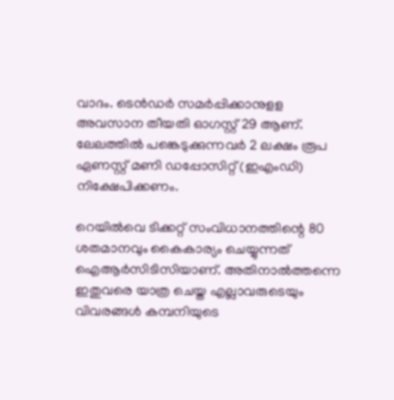വാദം. ടെന്‍ഡര്‍ സമര്‍പ്പിക്കാനുളള അവസാന തീയതി ഓഗസ്റ്റ് 29 ആണ്. ലേലത്തില്‍ പങ്കെടുക്കുന്നവര്‍ 2 ലക്ഷം രൂപ ഏണസ്റ്റ് മണി ഡപ്പോസിറ്റ് (ഇഎംഡി) നിക്ഷേപിക്കണം.

റെയില്‍വെ ടിക്കറ്റ് സംവിധാനത്തിന്റെ 80 ശതമാനവും കൈകാര്യം ചെയ്യുന്നത് ഐആര്‍സിടിസിയാണ്. അതിനാല്‍ത്തന്നെ ഇതുവരെ യാത്ര ചെയ്ത എല്ലാവരുടെയും വിവരങ്ങള്‍ കമ്പനിയുടെ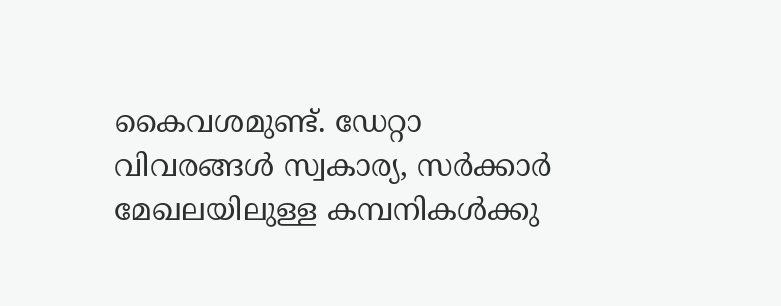കൈവശമുണ്ട്. ഡേറ്റാ വിവരങ്ങള്‍ സ്വകാര്യ, സര്‍ക്കാര്‍ മേഖലയിലുള്ള കമ്പനികള്‍ക്കു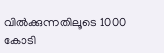വില്‍ക്കുന്നതിലൂടെ 1000 കോടി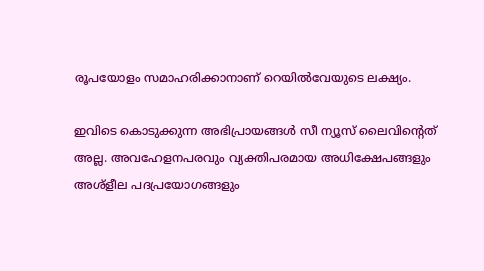രൂപയോളം സമാഹരിക്കാനാണ് റെയില്‍വേയുടെ ലക്ഷ്യം.

ഇവിടെ കൊടുക്കുന്ന അഭിപ്രായങ്ങള്‍ സീ ന്യൂസ് ലൈവിന്റെത് അല്ല. അവഹേളനപരവും വ്യക്തിപരമായ അധിക്ഷേപങ്ങളും അശ്‌ളീല പദപ്രയോഗങ്ങളും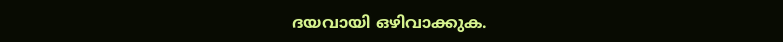ദയവായി ഒഴിവാക്കുക.